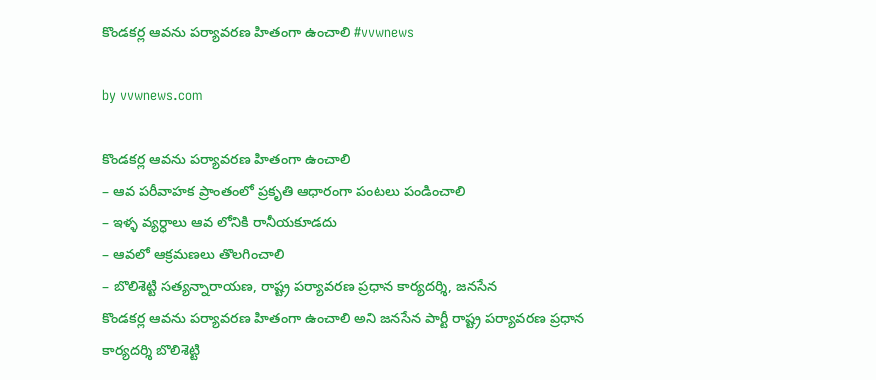కొండకర్ల ఆవను పర్యావరణ హితంగా ఉంచాలి #vvwnews

by vvwnews.com

కొండకర్ల ఆవను పర్యావరణ హితంగా ఉంచాలి
– ఆవ పరీవాహక ప్రాంతంలో ప్రకృతి ఆధారంగా పంటలు పండించాలి
– ఇళ్ళ వ్యర్ధాలు ఆవ లోనికి రానీయకూడదు
– ఆవలో ఆక్రమణలు తొలగించాలి
– బొలిశెట్టి సత్యన్నారాయణ, రాష్ట్ర పర్యావరణ ప్రధాన కార్యదర్శి, జనసేన
కొండకర్ల ఆవను పర్యావరణ హితంగా ఉంచాలి అని జనసేన పార్టీ రాష్ట్ర పర్యావరణ ప్రధాన కార్యదర్శి బొలిశెట్టి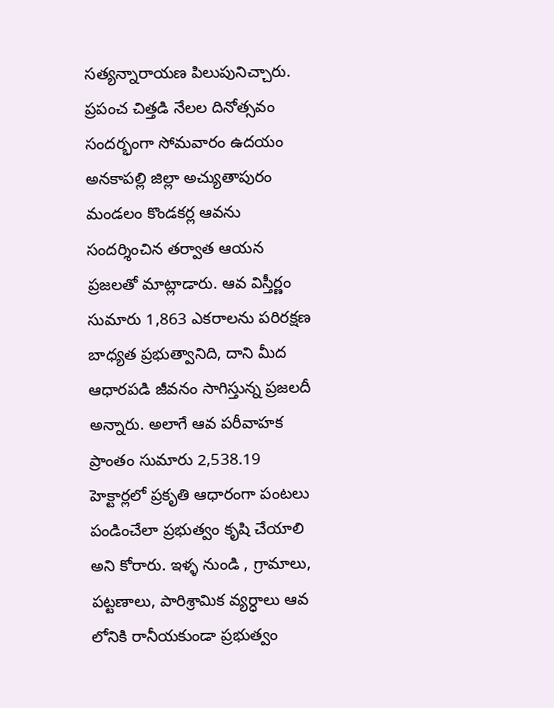సత్యన్నారాయణ పిలుపునిచ్చారు. ప్రపంచ చిత్తడి నేలల దినోత్సవం సందర్భంగా సోమవారం ఉదయం అనకాపల్లి జిల్లా అచ్యుతాపురం మండలం కొండకర్ల ఆవను సందర్శించిన తర్వాత ఆయన ప్రజలతో మాట్లాడారు. ఆవ విస్తీర్ణం సుమారు 1,863 ఎకరాలను పరిరక్షణ బాధ్యత ప్రభుత్వానిది, దాని మీద ఆధారపడి జీవనం సాగిస్తున్న ప్రజలదీ అన్నారు. అలాగే ఆవ పరీవాహక ప్రాంతం సుమారు 2,538.19 హెక్టార్లలో ప్రకృతి ఆధారంగా పంటలు పండించేలా ప్రభుత్వం కృషి చేయాలి అని కోరారు. ఇళ్ళ నుండి , గ్రామాలు, పట్టణాలు, పారిశ్రామిక వ్యర్ధాలు ఆవ లోనికి రానీయకుండా ప్రభుత్వం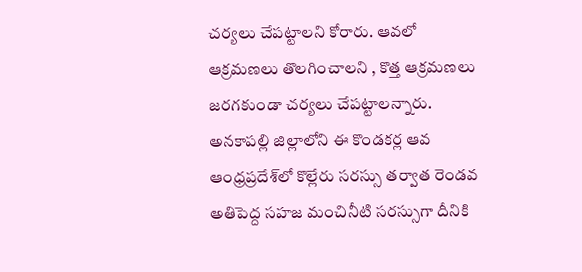చర్యలు చేపట్టాలని కోరారు. ఆవలో ఆక్రమణలు తొలగించాలని , కొత్త ఆక్రమణలు జరగకుండా చర్యలు చేపట్టాలన్నారు. అనకాపల్లి జిల్లాలోని ఈ కొండకర్ల ఆవ ఆంధ్రప్రదేశ్‌లో కొల్లేరు సరస్సు తర్వాత రెండవ అతిపెద్ద సహజ మంచినీటి సరస్సుగా దీనికి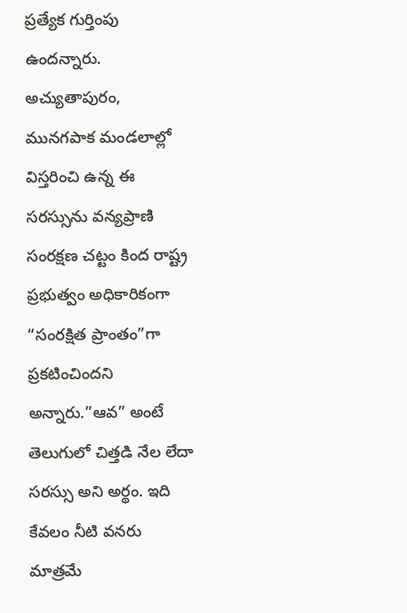ప్రత్యేక గుర్తింపు ఉందన్నారు. అచ్యుతాపురం, మునగపాక మండలాల్లో విస్తరించి ఉన్న ఈ సరస్సును వన్యప్రాణి సంరక్షణ చట్టం కింద రాష్ట్ర ప్రభుత్వం అధికారికంగా “సంరక్షిత ప్రాంతం”గా ప్రకటించిందని అన్నారు.”ఆవ” అంటే తెలుగులో చిత్తడి నేల లేదా సరస్సు అని అర్థం. ఇది కేవలం నీటి వనరు మాత్రమే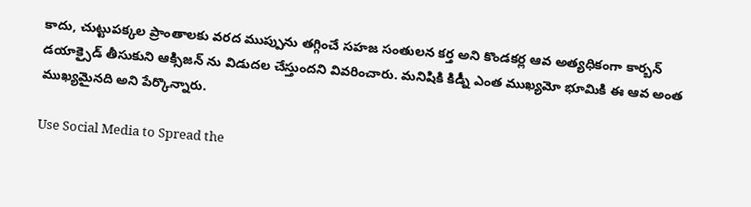కాదు, చుట్టుపక్కల ప్రాంతాలకు వరద ముప్పును తగ్గించే సహజ సంతులన కర్త అని కొండకర్ల ఆవ అత్యధికంగా కార్బన్ డయాక్సైడ్ తీసుకుని ఆక్సిజన్ ను విడుదల చేస్తుందని వివరించారు. మనిషికి కిడ్నీ ఎంత ముఖ్యమో భూమికి ఈ ఆవ అంత ముఖ్యమైనది అని పేర్కొన్నారు.

Use Social Media to Spread the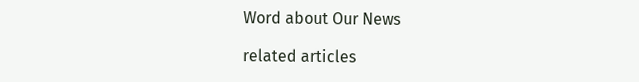Word about Our News

related articles